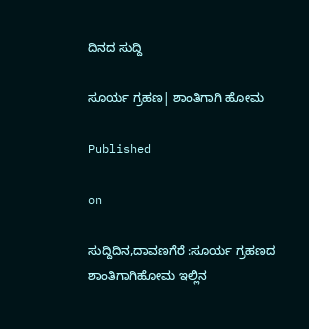ದಿನದ ಸುದ್ದಿ

ಸೂರ್ಯ ಗ್ರಹಣ| ಶಾಂತಿಗಾಗಿ ಹೋಮ

Published

on

ಸುದ್ದಿದಿನ,ದಾವಣಗೆರೆ :ಸೂರ್ಯ ಗ್ರಹಣದ ಶಾಂತಿಗಾಗಿಹೋಮ ಇಲ್ಲಿನ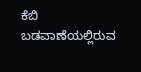ಕೆಬಿ ಬಡವಾಣೆಯಲ್ಲಿರುವ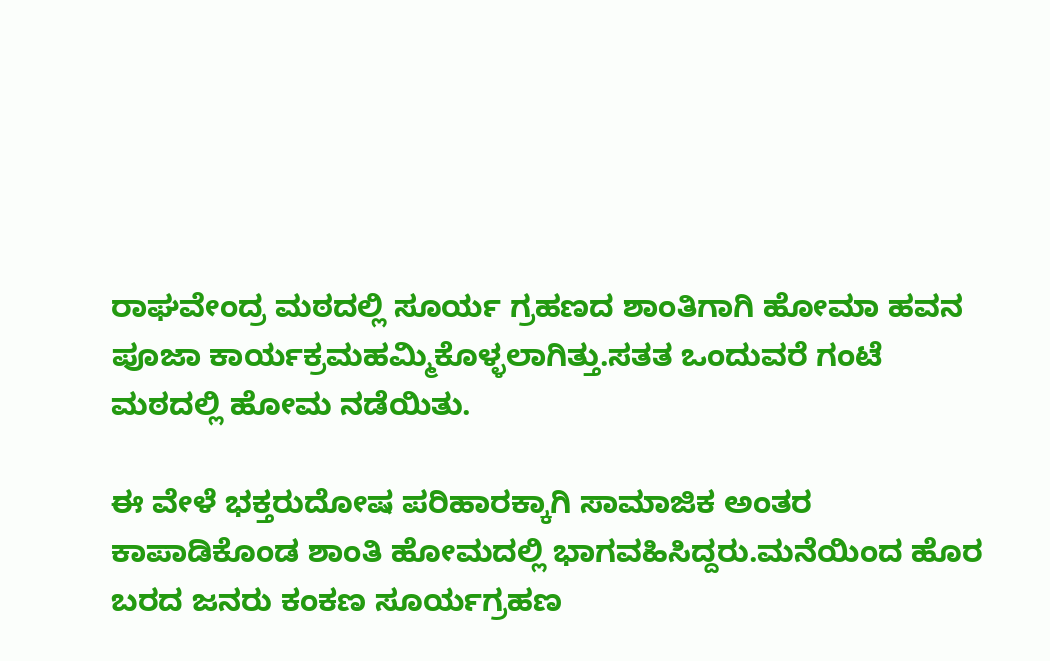ರಾಘವೇಂದ್ರ ಮಠದಲ್ಲಿ ಸೂರ್ಯ ಗ್ರಹಣದ ಶಾಂತಿಗಾಗಿ ಹೋಮಾ ಹವನ ಪೂಜಾ ಕಾರ್ಯಕ್ರಮಹಮ್ಮಿಕೊಳ್ಳಲಾಗಿತ್ತು.ಸತತ ಒಂದುವರೆ ಗಂಟೆ ಮಠದಲ್ಲಿ ಹೋಮ ನಡೆಯಿತು.

ಈ ವೇಳೆ ಭಕ್ತರುದೋಷ ಪರಿಹಾರಕ್ಕಾಗಿ ಸಾಮಾಜಿಕ ಅಂತರ ಕಾಪಾಡಿಕೊಂಡ ಶಾಂತಿ ಹೋಮದಲ್ಲಿ ಭಾಗವಹಿಸಿದ್ದರು.ಮನೆಯಿಂದ ಹೊರ ಬರದ ಜನರು ಕಂಕಣ ಸೂರ್ಯಗ್ರಹಣ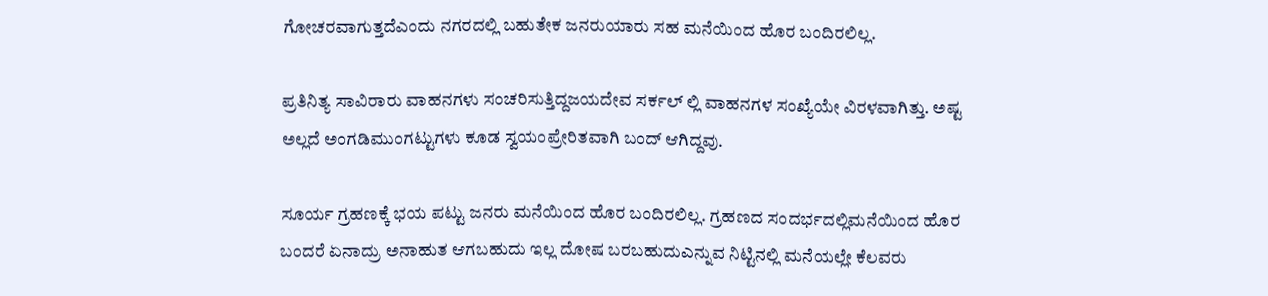ಗೋಚರವಾಗುತ್ತದೆಎಂದು ನಗರದಲ್ಲಿ ಬಹುತೇಕ ಜನರುಯಾರು ಸಹ ಮನೆಯಿಂದ ಹೊರ ಬಂದಿರಲಿಲ್ಲ.

ಪ್ರತಿನಿತ್ಯ ಸಾವಿರಾರು ವಾಹನಗಳು ಸಂಚರಿಸುತ್ತಿದ್ದಜಯದೇವ ಸರ್ಕಲ್ ಲ್ಲಿ ವಾಹನಗಳ ಸಂಖ್ಯೆಯೇ ವಿರಳವಾಗಿತ್ತು. ಅಷ್ಟ ಅಲ್ಲದೆ ಅಂಗಡಿಮುಂಗಟ್ಟುಗಳು ಕೂಡ ಸ್ವಯಂಪ್ರೇರಿತವಾಗಿ ಬಂದ್ ಆಗಿದ್ದವು.

ಸೂರ್ಯ ಗ್ರಹಣಕ್ಕೆ ಭಯ ಪಟ್ಟು ಜನರು ಮನೆಯಿಂದ ಹೊರ ಬಂದಿರಲಿಲ್ಲ. ಗ್ರಹಣದ ಸಂದರ್ಭದಲ್ಲಿಮನೆಯಿಂದ ಹೊರ ಬಂದರೆ ಏನಾದ್ರು ಅನಾಹುತ ಆಗಬಹುದು ಇಲ್ಲ ದೋಷ ಬರಬಹುದುಎನ್ನುವ ನಿಟ್ಟಿನಲ್ಲಿ ಮನೆಯಲ್ಲೇ ಕೆಲವರು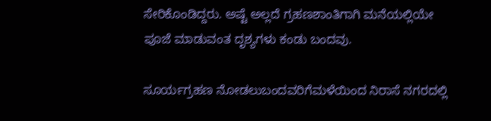ಸೇರಿಕೊಂಡಿದ್ದರು. ಅಷ್ಟೆ ಅಲ್ಲದೆ ಗ್ರಹಣಶಾಂತಿಗಾಗಿ ಮನೆಯಲ್ಲಿಯೇ ಪೂಜೆ ಮಾಡುವಂತ ದೃಶ್ಯಗಳು ಕಂಡು ಬಂದವು.

ಸೂರ್ಯಗ್ರಹಣ ನೋಡಲುಬಂದವರಿಗೆಮಳೆಯಿಂದ ನಿರಾಸೆ ನಗರದಲ್ಲಿ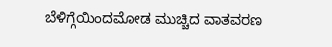ಬೆಳಿಗ್ಗೆಯಿಂದಮೋಡ ಮುಚ್ಚಿದ ವಾತವರಣ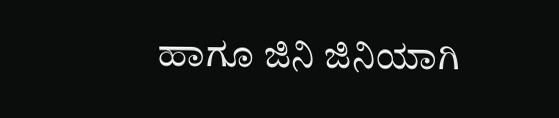ಹಾಗೂ ಜಿನಿ ಜಿನಿಯಾಗಿ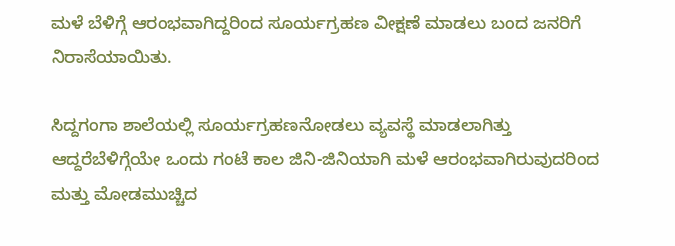ಮಳೆ ಬೆಳಿಗ್ಗೆ ಆರಂಭವಾಗಿದ್ದರಿಂದ ಸೂರ್ಯಗ್ರಹಣ ವೀಕ್ಷಣೆ ಮಾಡಲು ಬಂದ ಜನರಿಗೆ ನಿರಾಸೆಯಾಯಿತು.

ಸಿದ್ದಗಂಗಾ ಶಾಲೆಯಲ್ಲಿ ಸೂರ್ಯಗ್ರಹಣನೋಡಲು ವ್ಯವಸ್ಥೆ ಮಾಡಲಾಗಿತ್ತು ಆದ್ದರೆಬೆಳಿಗ್ಗೆಯೇ ಒಂದು ಗಂಟೆ ಕಾಲ ಜಿನಿ-ಜಿನಿಯಾಗಿ ಮಳೆ ಆರಂಭವಾಗಿರುವುದರಿಂದ ಮತ್ತು ಮೋಡಮುಚ್ಚಿದ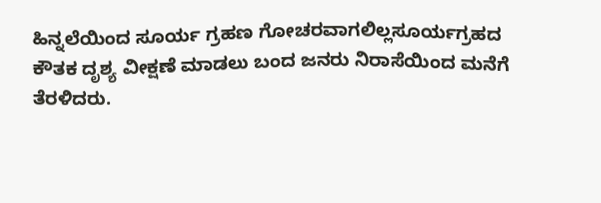ಹಿನ್ನಲೆಯಿಂದ ಸೂರ್ಯ ಗ್ರಹಣ ಗೋಚರವಾಗಲಿಲ್ಲಸೂರ್ಯಗ್ರಹದ ಕೌತಕ ದೃಶ್ಯ ವೀಕ್ಷಣೆ ಮಾಡಲು ಬಂದ ಜನರು ನಿರಾಸೆಯಿಂದ ಮನೆಗೆ ತೆರಳಿದರು.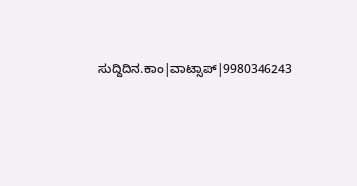ಸುದ್ದಿದಿನ.ಕಾಂ|ವಾಟ್ಸಾಪ್|9980346243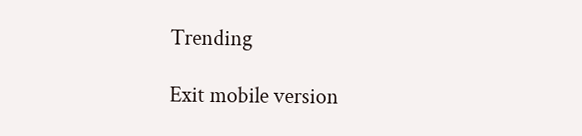Trending

Exit mobile version